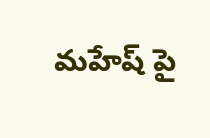మహేష్ పై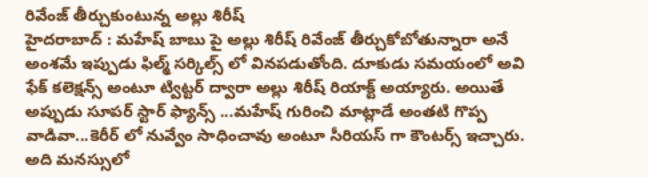రివేంజ్ తీర్చుకుంటున్న అల్లు శిరీష్
హైదరాబాద్ : మహేష్ బాబు పై అల్లు శిరీష్ రివేంజ్ తీర్చుకోబోతున్నారా అనే అంశమే ఇప్పుడు ఫిల్మ్ సర్కిల్స్ లో వినపడుతోంది. దూకుడు సమయంలో అవి ఫేక్ కలెక్షన్స్ అంటూ ట్విట్టర్ ద్వారా అల్లు శిరీష్ రియాక్ట్ అయ్యారు. అయితే అప్పుడు సూపర్ స్టార్ ఫ్యాన్స్ ...మహేష్ గురించి మాట్లాడే అంతటి గొప్ప వాడివా...కెరీర్ లో నువ్వేం సాధించావు అంటూ సీరియస్ గా కౌంటర్స్ ఇచ్చారు. అది మనస్సులో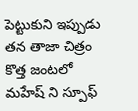పెట్టుకుని ఇప్పుడు తన తాజా చిత్రం కొత్త జంటలో మహేష్ ని స్పూఫ్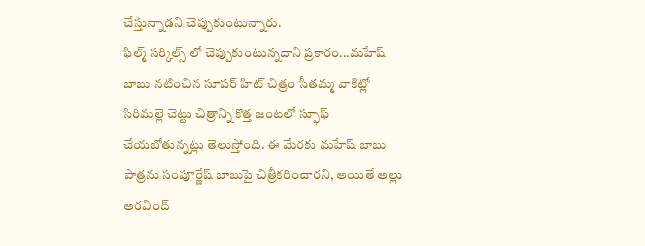చేస్తున్నాడని చెప్పుకుంటున్నారు.
ఫిల్మ్ సర్కిల్స్ లో చెప్పుకుంటున్నదాని ప్రకారం...మహేష్ బాబు నటించిన సూపర్ హిట్ చిత్రం సీతమ్మ వాకిట్లో సిరిమల్లె చెట్టు చిత్రాన్ని కొత్త జంటలో స్ఫూఫ్ చేయబోతున్నట్లు తెలుస్తోంది. ఈ మేరకు మహేష్ బాబు పాత్రను సంపూర్ణేష్ బాబుపై చిత్రీకరించారని, అయితే అల్లు అరవింద్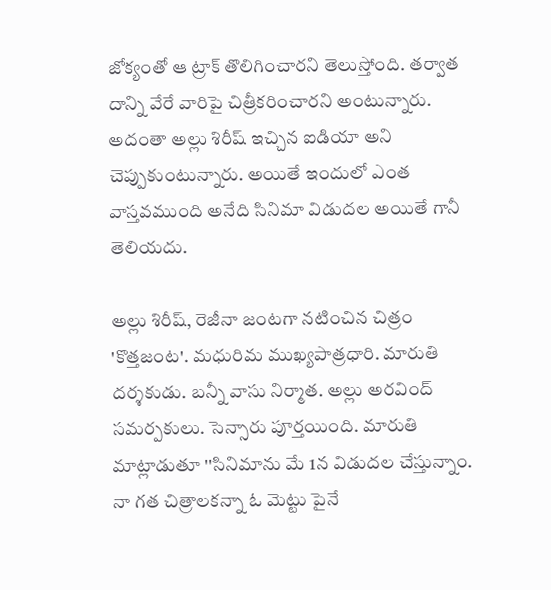జోక్యంతో ఆ ట్రాక్ తొలిగించారని తెలుస్తోంది. తర్వాత దాన్ని వేరే వారిపై చిత్రీకరించారని అంటున్నారు. అదంతా అల్లు శిరీష్ ఇచ్చిన ఐడియా అని చెప్పుకుంటున్నారు. అయితే ఇందులో ఎంత వాస్తవముంది అనేది సినిమా విడుదల అయితే గానీ తెలియదు.

అల్లు శిరీష్, రెజీనా జంటగా నటించిన చిత్రం 'కొత్తజంట'. మధురిమ ముఖ్యపాత్రధారి. మారుతి దర్శకుడు. బన్నీ వాసు నిర్మాత. అల్లు అరవింద్ సమర్పకులు. సెన్సారు పూర్తయింది. మారుతి మాట్లాడుతూ ''సినిమాను మే 1న విడుదల చేస్తున్నాం. నా గత చిత్రాలకన్నా ఓ మెట్టు పైనే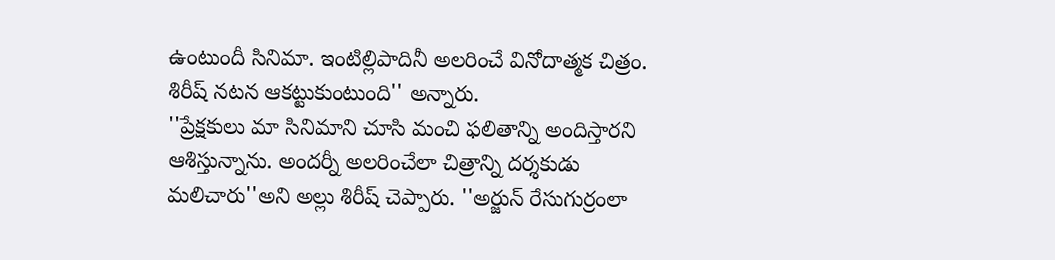ఉంటుందీ సినిమా. ఇంటిల్లిపాదినీ అలరించే వినోదాత్మక చిత్రం. శిరీష్ నటన ఆకట్టుకుంటుంది'' అన్నారు.
''ప్రేక్షకులు మా సినిమాని చూసి మంచి ఫలితాన్ని అందిస్తారని ఆశిస్తున్నాను. అందర్నీ అలరించేలా చిత్రాన్ని దర్శకుడు మలిచారు''అని అల్లు శిరీష్ చెప్పారు. ''అర్జున్ రేసుగుర్రంలా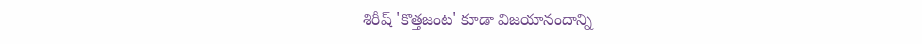శిరీష్ 'కొత్తజంట' కూడా విజయానందాన్ని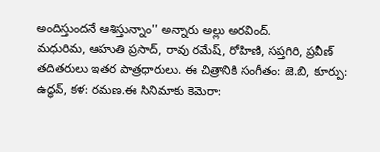అందిస్తుందనే ఆశిస్తున్నాం'' అన్నారు అల్లు అరవింద్.
మధురిమ, ఆహుతి ప్రసాద్, రావు రమేష్, రోహిణి, సప్తగిరి, ప్రవీణ్ తదితరులు ఇతర పాత్రధారులు. ఈ చిత్రానికి సంగీతం: జె.బి, కూర్పు: ఉద్ధవ్, కళ: రమణ.ఈ సినిమాకు కెమెరా: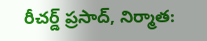రీచర్డ్ ప్రసాద్, నిర్మాత: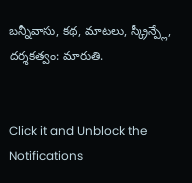బన్నీవాసు, కథ, మాటలు, స్క్రీన్ప్లే, దర్శకత్వం: మారుతి.


Click it and Unblock the Notifications